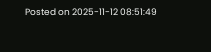Posted on 2025-11-12 08:51:49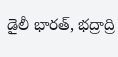డైలీ భారత్, భద్రాద్రి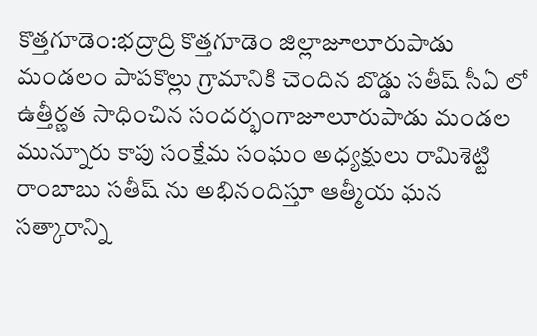కొత్తగూడెం:భద్రాద్రి కొత్తగూడెం జిల్లాజూలూరుపాడు మండలం పాపకొల్లు గ్రామానికి చెందిన బొడ్డు సతీష్ సీఏ లో ఉత్తీర్ణత సాధించిన సందర్భంగాజూలూరుపాడు మండల మున్నూరు కాపు సంక్షేమ సంఘం అధ్యక్షులు రామిశెట్టి రాంబాబు సతీష్ ను అభినందిస్తూ ఆత్మీయ ఘన సత్కారాన్ని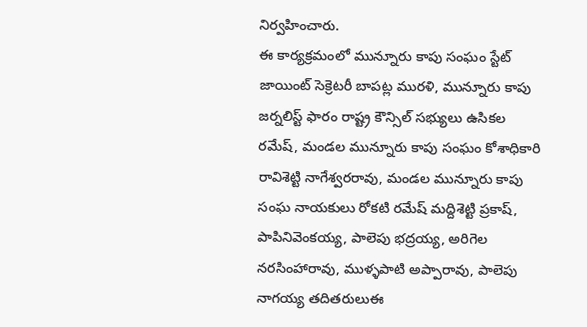నిర్వహించారు.
ఈ కార్యక్రమంలో మున్నూరు కాపు సంఘం స్టేట్ జాయింట్ సెక్రెటరీ బాపట్ల మురళి, మున్నూరు కాపు జర్నలిస్ట్ ఫారం రాష్ట్ర కౌన్సిల్ సభ్యులు ఉసికల రమేష్, మండల మున్నూరు కాపు సంఘం కోశాధికారి రావిశెట్టి నాగేశ్వరరావు, మండల మున్నూరు కాపు సంఘ నాయకులు రోకటి రమేష్ మద్దిశెట్టి ప్రకాష్, పాపినివెంకయ్య, పాలెపు భద్రయ్య, అరిగెల నరసింహారావు, ముళ్ళపాటి అప్పారావు, పాలెపు నాగయ్య తదితరులుఈ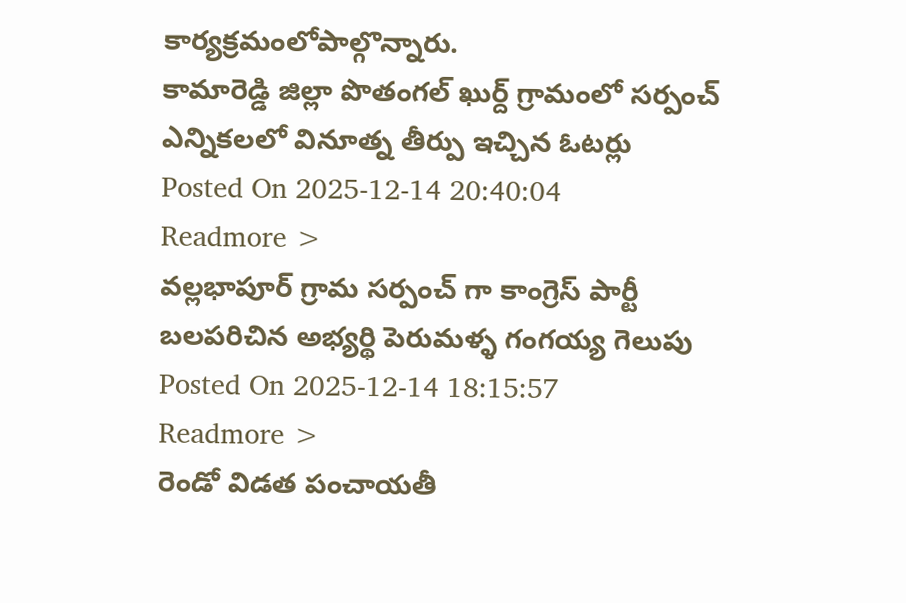కార్యక్రమంలోపాల్గొన్నారు.
కామారెడ్డి జిల్లా పొతంగల్ ఖుర్ద్ గ్రామంలో సర్పంచ్ ఎన్నికలలో వినూత్న తీర్పు ఇచ్చిన ఓటర్లు
Posted On 2025-12-14 20:40:04
Readmore >
వల్లభాపూర్ గ్రామ సర్పంచ్ గా కాంగ్రెస్ పార్టీ బలపరిచిన అభ్యర్థి పెరుమళ్ళ గంగయ్య గెలుపు
Posted On 2025-12-14 18:15:57
Readmore >
రెండో విడత పంచాయతీ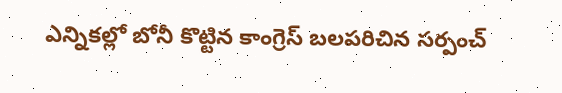ఎన్నికల్లో బోనీ కొట్టిన కాంగ్రెస్ బలపరిచిన సర్పంచ్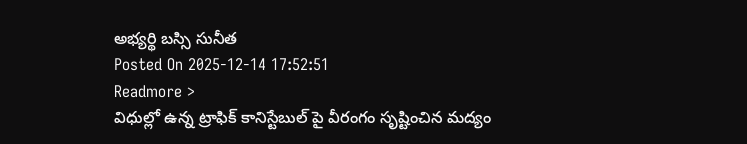అభ్యర్థి బస్సి సునీత
Posted On 2025-12-14 17:52:51
Readmore >
విధుల్లో ఉన్న ట్రాఫిక్ కానిస్టేబుల్ పై వీరంగం సృష్టించిన మద్యం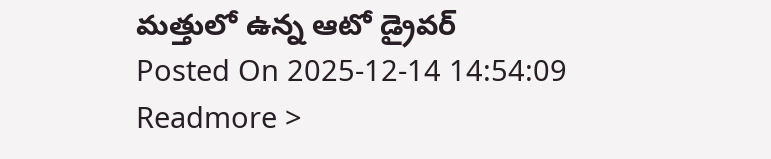మత్తులో ఉన్న ఆటో డ్రైవర్
Posted On 2025-12-14 14:54:09
Readmore >